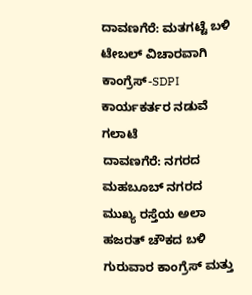ದಾವಣಗೆರೆ: ಮತಗಟ್ಟೆ ಬಳಿ ಟೇಬಲ್ ವಿಚಾರವಾಗಿ ಕಾಂಗ್ರೆಸ್-SDPI ಕಾರ್ಯಕರ್ತರ ನಡುವೆ ಗಲಾಟೆ
ದಾವಣಗೆರೆ: ನಗರದ ಮಹಬೂಬ್ ನಗರದ ಮುಖ್ಯ ರಸ್ತೆಯ ಅಲಾ ಹಜರತ್ ಚೌಕದ ಬಳಿ ಗುರುವಾರ ಕಾಂಗ್ರೆಸ್ ಮತ್ತು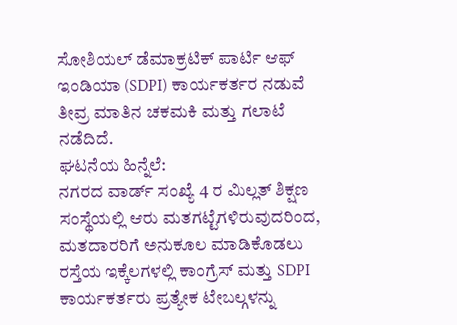ಸೋಶಿಯಲ್ ಡೆಮಾಕ್ರಟಿಕ್ ಪಾರ್ಟಿ ಆಫ್ ಇಂಡಿಯಾ (SDPI) ಕಾರ್ಯಕರ್ತರ ನಡುವೆ ತೀವ್ರ ಮಾತಿನ ಚಕಮಕಿ ಮತ್ತು ಗಲಾಟೆ ನಡೆದಿದೆ.
ಘಟನೆಯ ಹಿನ್ನೆಲೆ:
ನಗರದ ವಾರ್ಡ್ ಸಂಖ್ಯೆ 4 ರ ಮಿಲ್ಲತ್ ಶಿಕ್ಷಣ ಸಂಸ್ಥೆಯಲ್ಲಿ ಆರು ಮತಗಟ್ಟೆಗಳಿರುವುದರಿಂದ, ಮತದಾರರಿಗೆ ಅನುಕೂಲ ಮಾಡಿಕೊಡಲು ರಸ್ತೆಯ ಇಕ್ಕೆಲಗಳಲ್ಲಿ ಕಾಂಗ್ರೆಸ್ ಮತ್ತು SDPI ಕಾರ್ಯಕರ್ತರು ಪ್ರತ್ಯೇಕ ಟೇಬಲ್ಗಳನ್ನು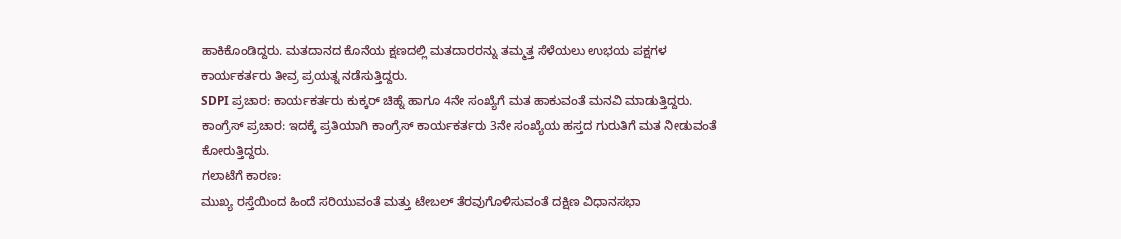ಹಾಕಿಕೊಂಡಿದ್ದರು. ಮತದಾನದ ಕೊನೆಯ ಕ್ಷಣದಲ್ಲಿ ಮತದಾರರನ್ನು ತಮ್ಮತ್ತ ಸೆಳೆಯಲು ಉಭಯ ಪಕ್ಷಗಳ ಕಾರ್ಯಕರ್ತರು ತೀವ್ರ ಪ್ರಯತ್ನ ನಡೆಸುತ್ತಿದ್ದರು.
SDPI ಪ್ರಚಾರ: ಕಾರ್ಯಕರ್ತರು ಕುಕ್ಕರ್ ಚಿಹ್ನೆ ಹಾಗೂ 4ನೇ ಸಂಖ್ಯೆಗೆ ಮತ ಹಾಕುವಂತೆ ಮನವಿ ಮಾಡುತ್ತಿದ್ದರು.
ಕಾಂಗ್ರೆಸ್ ಪ್ರಚಾರ: ಇದಕ್ಕೆ ಪ್ರತಿಯಾಗಿ ಕಾಂಗ್ರೆಸ್ ಕಾರ್ಯಕರ್ತರು 3ನೇ ಸಂಖ್ಯೆಯ ಹಸ್ತದ ಗುರುತಿಗೆ ಮತ ನೀಡುವಂತೆ ಕೋರುತ್ತಿದ್ದರು.
ಗಲಾಟೆಗೆ ಕಾರಣ:
ಮುಖ್ಯ ರಸ್ತೆಯಿಂದ ಹಿಂದೆ ಸರಿಯುವಂತೆ ಮತ್ತು ಟೇಬಲ್ ತೆರವುಗೊಳಿಸುವಂತೆ ದಕ್ಷಿಣ ವಿಧಾನಸಭಾ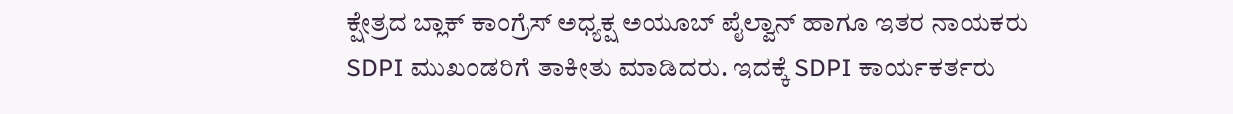ಕ್ಷೇತ್ರದ ಬ್ಲಾಕ್ ಕಾಂಗ್ರೆಸ್ ಅಧ್ಯಕ್ಷ ಅಯೂಬ್ ಪೈಲ್ವಾನ್ ಹಾಗೂ ಇತರ ನಾಯಕರು SDPI ಮುಖಂಡರಿಗೆ ತಾಕೀತು ಮಾಡಿದರು. ಇದಕ್ಕೆ SDPI ಕಾರ್ಯಕರ್ತರು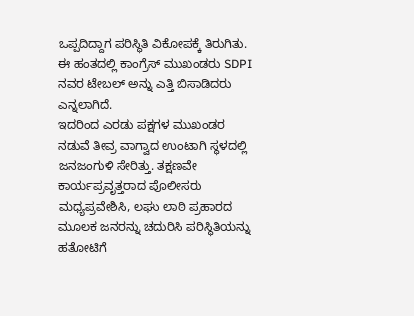ಒಪ್ಪದಿದ್ದಾಗ ಪರಿಸ್ಥಿತಿ ವಿಕೋಪಕ್ಕೆ ತಿರುಗಿತು. ಈ ಹಂತದಲ್ಲಿ ಕಾಂಗ್ರೆಸ್ ಮುಖಂಡರು SDPI ನವರ ಟೇಬಲ್ ಅನ್ನು ಎತ್ತಿ ಬಿಸಾಡಿದರು ಎನ್ನಲಾಗಿದೆ.
ಇದರಿಂದ ಎರಡು ಪಕ್ಷಗಳ ಮುಖಂಡರ ನಡುವೆ ತೀವ್ರ ವಾಗ್ವಾದ ಉಂಟಾಗಿ ಸ್ಥಳದಲ್ಲಿ ಜನಜಂಗುಳಿ ಸೇರಿತ್ತು. ತಕ್ಷಣವೇ ಕಾರ್ಯಪ್ರವೃತ್ತರಾದ ಪೊಲೀಸರು ಮಧ್ಯಪ್ರವೇಶಿಸಿ, ಲಘು ಲಾಠಿ ಪ್ರಹಾರದ ಮೂಲಕ ಜನರನ್ನು ಚದುರಿಸಿ ಪರಿಸ್ಥಿತಿಯನ್ನು ಹತೋಟಿಗೆ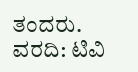ತಂದರು.
ವರದಿ: ಟಿವಿ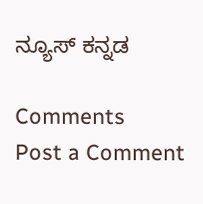ನ್ಯೂಸ್ ಕನ್ನಡ

Comments
Post a Comment